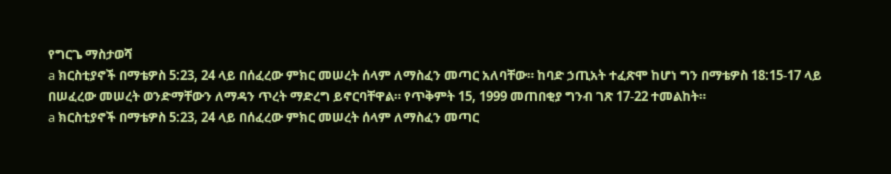የግርጌ ማስታወሻ
a ክርስቲያኖች በማቴዎስ 5:23, 24 ላይ በሰፈረው ምክር መሠረት ሰላም ለማስፈን መጣር አለባቸው። ከባድ ኃጢአት ተፈጽሞ ከሆነ ግን በማቴዎስ 18:15-17 ላይ በሠፈረው መሠረት ወንድማቸውን ለማዳን ጥረት ማድረግ ይኖርባቸዋል። የጥቅምት 15, 1999 መጠበቂያ ግንብ ገጽ 17-22 ተመልከት።
a ክርስቲያኖች በማቴዎስ 5:23, 24 ላይ በሰፈረው ምክር መሠረት ሰላም ለማስፈን መጣር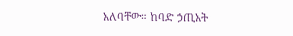አለባቸው። ከባድ ኃጢአት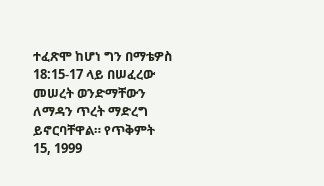ተፈጽሞ ከሆነ ግን በማቴዎስ 18:15-17 ላይ በሠፈረው መሠረት ወንድማቸውን ለማዳን ጥረት ማድረግ ይኖርባቸዋል። የጥቅምት 15, 1999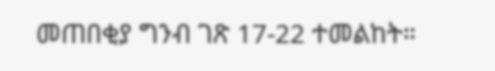መጠበቂያ ግንብ ገጽ 17-22 ተመልከት።